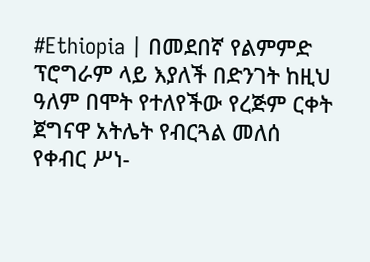#Ethiopia | በመደበኛ የልምምድ ፕሮግራም ላይ እያለች በድንገት ከዚህ ዓለም በሞት የተለየችው የረጅም ርቀት ጀግናዋ አትሌት የብርጓል መለሰ የቀብር ሥነ-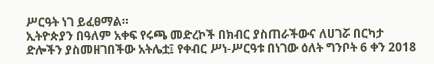ሥርዓት ነገ ይፈፀማል።
ኢትዮጵያን በዓለም አቀፍ የሩጫ መድረኮች በክብር ያስጠራችውና ለሀገሯ በርካታ ድሎችን ያስመዘገበችው አትሌቷ፤ የቀብር ሥነ-ሥርዓቱ በነገው ዕለት ግንቦት 6 ቀን 2018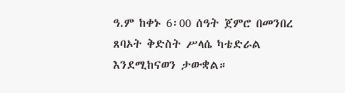ዓ.ም ከቀኑ 6፡00 ሰዓት ጀምሮ በመንበረ ጸባኦት ቅድስት ሥላሴ ካቴድራል እንደሚከናወን ታውቋል።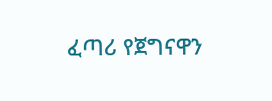ፈጣሪ የጀግናዋን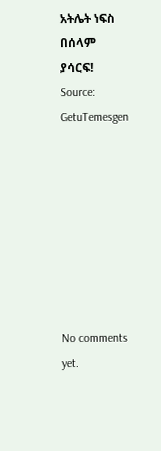አትሌት ነፍስ በሰላም ያሳርፍ!
Source: GetuTemesgen








No comments yet.